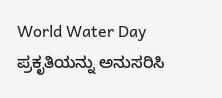World Water Day ಪ್ರಕೃತಿಯನ್ನು ಅನುಸರಿಸಿ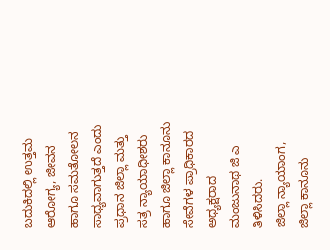ಬದುಕಿದಲ್ಲಿ ಉತ್ತಮ ಆರೋಗ್ಯ, ಜೀವನ ಹಾಗೂ ಸಮತೋಲನ ಸಾಧ್ಯವಾಗುತ್ತದೆ ಎಂದು ಪ್ರಧಾನ ಜಿಲ್ಲಾ ಮತ್ತು ಸತ್ರ ನ್ಯಾಯಾಧೀಶರು ಹಾಗೂ ಜಿಲ್ಲಾ ಕಾನೂನು ಸೇವೆಗಳ ಪ್ರಾಧಿಕಾರದ ಅಧ್ಯಕ್ಷರಾದ ಮಂಜುನಾಥ ಜಿ ಎ ತಿಳಿಸಿದರು.
ಜಿಲ್ಲಾ ನ್ಯಾಯಾಂಗ, ಜಿಲ್ಲಾ ಕಾನೂನು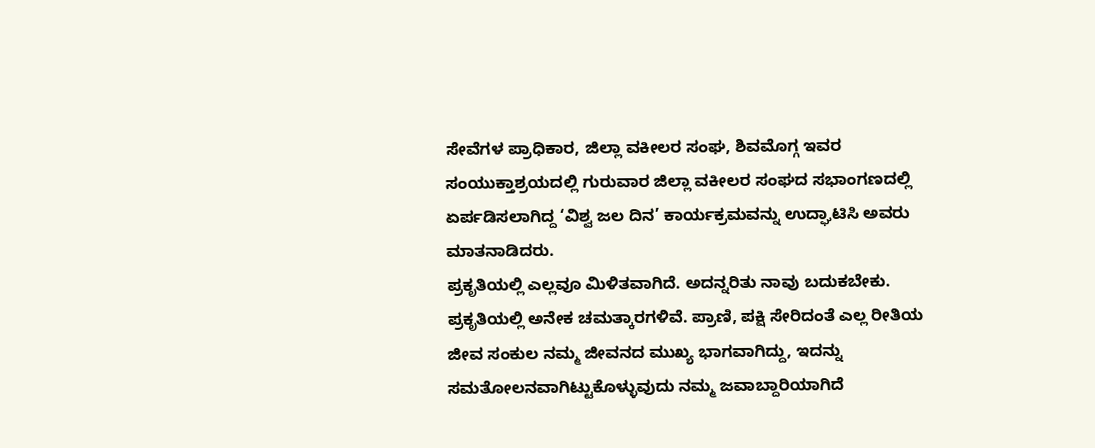ಸೇವೆಗಳ ಪ್ರಾಧಿಕಾರ, ಜಿಲ್ಲಾ ವಕೀಲರ ಸಂಘ, ಶಿವಮೊಗ್ಗ ಇವರ ಸಂಯುಕ್ತಾಶ್ರಯದಲ್ಲಿ ಗುರುವಾರ ಜಿಲ್ಲಾ ವಕೀಲರ ಸಂಘದ ಸಭಾಂಗಣದಲ್ಲಿ ಏರ್ಪಡಿಸಲಾಗಿದ್ದ ‘ವಿಶ್ವ ಜಲ ದಿನ’ ಕಾರ್ಯಕ್ರಮವನ್ನು ಉದ್ಘಾಟಿಸಿ ಅವರು ಮಾತನಾಡಿದರು.
ಪ್ರಕೃತಿಯಲ್ಲಿ ಎಲ್ಲವೂ ಮಿಳಿತವಾಗಿದೆ. ಅದನ್ನರಿತು ನಾವು ಬದುಕಬೇಕು. ಪ್ರಕೃತಿಯಲ್ಲಿ ಅನೇಕ ಚಮತ್ಕಾರಗಳಿವೆ. ಪ್ರಾಣಿ, ಪಕ್ಷಿ ಸೇರಿದಂತೆ ಎಲ್ಲ ರೀತಿಯ ಜೀವ ಸಂಕುಲ ನಮ್ಮ ಜೀವನದ ಮುಖ್ಯ ಭಾಗವಾಗಿದ್ದು, ಇದನ್ನು ಸಮತೋಲನವಾಗಿಟ್ಟುಕೊಳ್ಳುವುದು ನಮ್ಮ ಜವಾಬ್ದಾರಿಯಾಗಿದೆ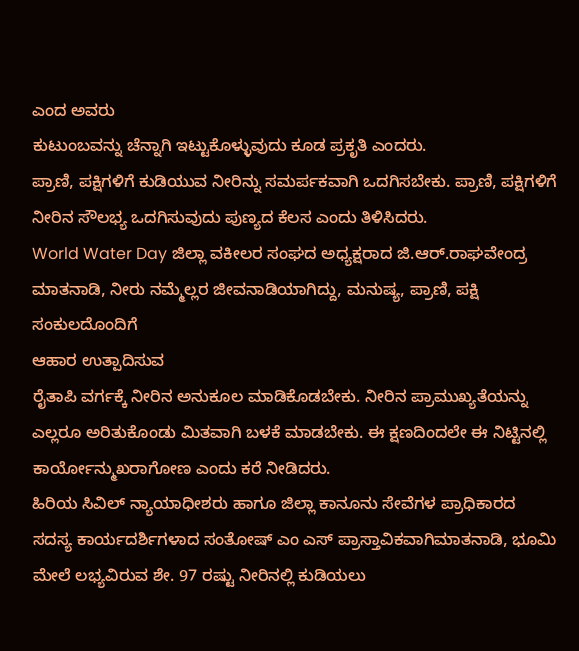ಎಂದ ಅವರು
ಕುಟುಂಬವನ್ನು ಚೆನ್ನಾಗಿ ಇಟ್ಟುಕೊಳ್ಳುವುದು ಕೂಡ ಪ್ರಕೃತಿ ಎಂದರು.
ಪ್ರಾಣಿ, ಪಕ್ಷಿಗಳಿಗೆ ಕುಡಿಯುವ ನೀರಿನ್ನು ಸಮರ್ಪಕವಾಗಿ ಒದಗಿಸಬೇಕು. ಪ್ರಾಣಿ, ಪಕ್ಷಿಗಳಿಗೆ ನೀರಿನ ಸೌಲಭ್ಯ ಒದಗಿಸುವುದು ಪುಣ್ಯದ ಕೆಲಸ ಎಂದು ತಿಳಿಸಿದರು.
World Water Day ಜಿಲ್ಲಾ ವಕೀಲರ ಸಂಘದ ಅಧ್ಯಕ್ಷರಾದ ಜಿ.ಆರ್.ರಾಘವೇಂದ್ರ ಮಾತನಾಡಿ, ನೀರು ನಮ್ಮೆಲ್ಲರ ಜೀವನಾಡಿಯಾಗಿದ್ದು, ಮನುಷ್ಯ, ಪ್ರಾಣಿ, ಪಕ್ಷಿ ಸಂಕುಲದೊಂದಿಗೆ
ಆಹಾರ ಉತ್ಪಾದಿಸುವ
ರೈತಾಪಿ ವರ್ಗಕ್ಕೆ ನೀರಿನ ಅನುಕೂಲ ಮಾಡಿಕೊಡಬೇಕು. ನೀರಿನ ಪ್ರಾಮುಖ್ಯತೆಯನ್ನು ಎಲ್ಲರೂ ಅರಿತುಕೊಂಡು ಮಿತವಾಗಿ ಬಳಕೆ ಮಾಡಬೇಕು. ಈ ಕ್ಷಣದಿಂದಲೇ ಈ ನಿಟ್ಟಿನಲ್ಲಿ ಕಾರ್ಯೋನ್ಮುಖರಾಗೋಣ ಎಂದು ಕರೆ ನೀಡಿದರು.
ಹಿರಿಯ ಸಿವಿಲ್ ನ್ಯಾಯಾಧೀಶರು ಹಾಗೂ ಜಿಲ್ಲಾ ಕಾನೂನು ಸೇವೆಗಳ ಪ್ರಾಧಿಕಾರದ ಸದಸ್ಯ ಕಾರ್ಯದರ್ಶಿಗಳಾದ ಸಂತೋಷ್ ಎಂ ಎಸ್ ಪ್ರಾಸ್ತಾವಿಕವಾಗಿಮಾತನಾಡಿ, ಭೂಮಿ ಮೇಲೆ ಲಭ್ಯವಿರುವ ಶೇ. 97 ರಷ್ಟು ನೀರಿನಲ್ಲಿ ಕುಡಿಯಲು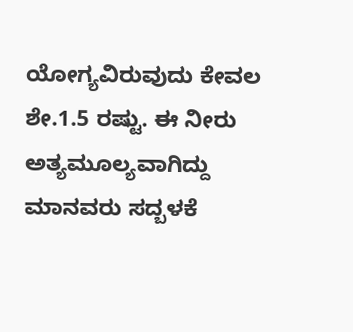ಯೋಗ್ಯವಿರುವುದು ಕೇವಲ
ಶೇ.1.5 ರಷ್ಟು. ಈ ನೀರು ಅತ್ಯಮೂಲ್ಯವಾಗಿದ್ದು ಮಾನವರು ಸದ್ಬಳಕೆ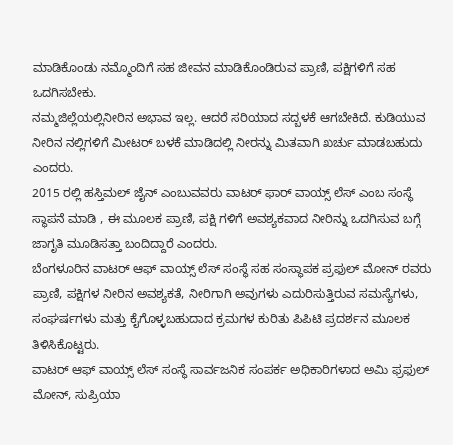ಮಾಡಿಕೊಂಡು ನಮ್ಮೊಂದಿಗೆ ಸಹ ಜೀವನ ಮಾಡಿಕೊಂಡಿರುವ ಪ್ರಾಣಿ, ಪಕ್ಷಿಗಳಿಗೆ ಸಹ ಒದಗಿಸಬೇಕು.
ನಮ್ಮಜಿಲ್ಲೆಯಲ್ಲಿನೀರಿನ ಅಭಾವ ಇಲ್ಲ. ಆದರೆ ಸರಿಯಾದ ಸದ್ಬಳಕೆ ಆಗಬೇಕಿದೆ. ಕುಡಿಯುವ ನೀರಿನ ನಲ್ಲಿಗಳಿಗೆ ಮೀಟರ್ ಬಳಕೆ ಮಾಡಿದಲ್ಲಿ ನೀರನ್ನು ಮಿತವಾಗಿ ಖರ್ಚು ಮಾಡಬಹುದು ಎಂದರು.
2015 ರಲ್ಲಿ ಹಸ್ತಿಮಲ್ ಜೈನ್ ಎಂಬುವವರು ವಾಟರ್ ಫಾರ್ ವಾಯ್ಸ್ ಲೆಸ್ ಎಂಬ ಸಂಸ್ಥೆ ಸ್ಥಾಪನೆ ಮಾಡಿ , ಈ ಮೂಲಕ ಪ್ರಾಣಿ, ಪಕ್ಷಿ ಗಳಿಗೆ ಅವಶ್ಯಕವಾದ ನೀರಿನ್ನು ಒದಗಿಸುವ ಬಗ್ಗೆ ಜಾಗೃತಿ ಮೂಡಿಸತ್ತಾ ಬಂದಿದ್ದಾರೆ ಎಂದರು.
ಬೆಂಗಳೂರಿನ ವಾಟರ್ ಆಫ್ ವಾಯ್ಸ್ ಲೆಸ್ ಸಂಸ್ಥೆ ಸಹ ಸಂಸ್ಥಾಪಕ ಪ್ರಫುಲ್ ಮೋನ್ ರವರು ಪ್ರಾಣಿ, ಪಕ್ಷಿಗಳ ನೀರಿನ ಅವಶ್ಯಕತೆ, ನೀರಿಗಾಗಿ ಅವುಗಳು ಎದುರಿಸುತ್ತಿರುವ ಸಮಸ್ಯೆಗಳು, ಸಂಘರ್ಷಗಳು ಮತ್ತು ಕೈಗೊಳ್ಳಬಹುದಾದ ಕ್ರಮಗಳ ಕುರಿತು ಪಿಪಿಟಿ ಪ್ರದರ್ಶನ ಮೂಲಕ ತಿಳಿಸಿಕೊಟ್ಟರು.
ವಾಟರ್ ಆಫ್ ವಾಯ್ಸ್ ಲೆಸ್ ಸಂಸ್ಥೆ ಸಾರ್ವಜನಿಕ ಸಂಪರ್ಕ ಅಧಿಕಾರಿಗಳಾದ ಅಮಿ ಫ್ರಫುಲ್ ಮೋನ್, ಸುಪ್ರಿಯಾ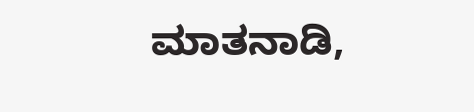ಮಾತನಾಡಿ,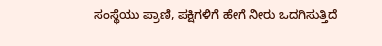ಸಂಸ್ಥೆಯು ಪ್ರಾಣಿ, ಪಕ್ಷಿಗಳಿಗೆ ಹೇಗೆ ನೀರು ಒದಗಿಸುತ್ತಿದೆ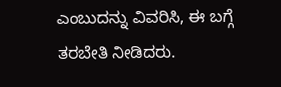ಎಂಬುದನ್ನು ವಿವರಿಸಿ, ಈ ಬಗ್ಗೆ ತರಬೇತಿ ನೀಡಿದರು.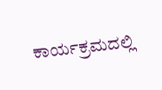ಕಾರ್ಯಕ್ರಮದಲ್ಲಿ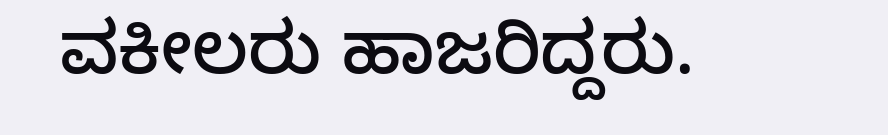ವಕೀಲರು ಹಾಜರಿದ್ದರು.